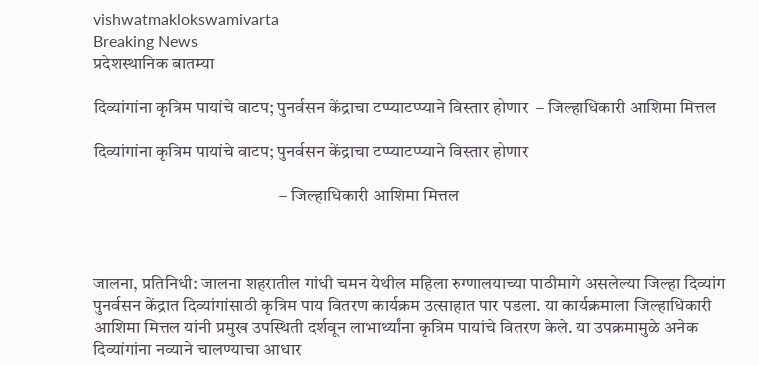vishwatmaklokswamivarta
Breaking News
प्रदेशस्थानिक बातम्या

दिव्यांगांना कृत्रिम पायांचे वाटप; पुनर्वसन केंद्राचा टप्प्याटप्प्याने विस्तार होणार  – जिल्हाधिकारी आशिमा मित्तल

दिव्यांगांना कृत्रिम पायांचे वाटप; पुनर्वसन केंद्राचा टप्प्याटप्प्याने विस्तार होणार

                                                     – जिल्हाधिकारी आशिमा मित्तल



जालना, प्रतिनिधी: जालना शहरातील गांधी चमन येथील महिला रुग्णालयाच्या पाठीमागे असलेल्या जिल्हा दिव्यांग पुनर्वसन केंद्रात दिव्यांगांसाठी कृत्रिम पाय वितरण कार्यक्रम उत्साहात पार पडला. या कार्यक्रमाला जिल्हाधिकारी आशिमा मित्तल यांनी प्रमुख उपस्थिती दर्शवून लाभार्थ्यांना कृत्रिम पायांचे वितरण केले. या उपक्रमामुळे अनेक दिव्यांगांना नव्याने चालण्याचा आधार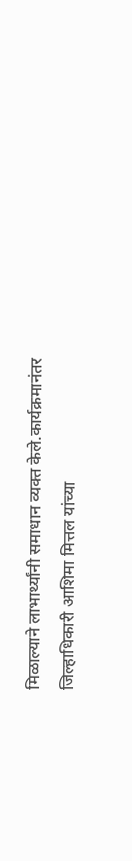मिळाल्याने लाभार्थ्यांनी समाधान व्यक्त केले.कार्यक्रमानंतर जिल्हाधिकारी आशिमा मित्तल यांच्या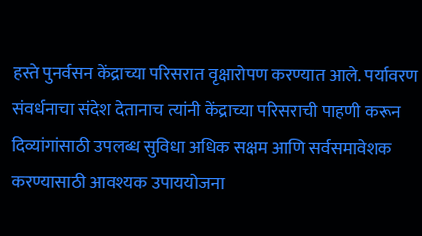हस्ते पुनर्वसन केंद्राच्या परिसरात वृक्षारोपण करण्यात आले. पर्यावरण संवर्धनाचा संदेश देतानाच त्यांनी केंद्राच्या परिसराची पाहणी करून दिव्यांगांसाठी उपलब्ध सुविधा अधिक सक्षम आणि सर्वसमावेशक करण्यासाठी आवश्यक उपाययोजना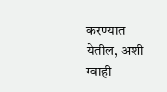करण्यात येतील, अशी ग्वाही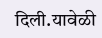दिली.यावेळी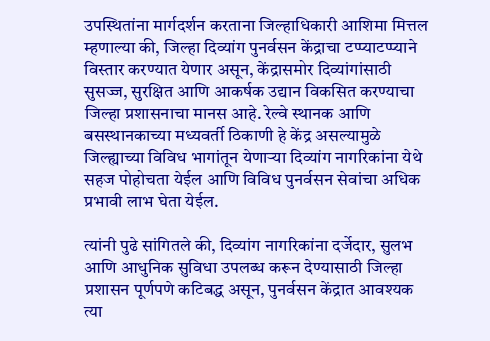उपस्थितांना मार्गदर्शन करताना जिल्हाधिकारी आशिमा मित्तल म्हणाल्या की, जिल्हा दिव्यांग पुनर्वसन केंद्राचा टप्प्याटप्प्याने विस्तार करण्यात येणार असून, केंद्रासमोर दिव्यांगांसाठी सुसज्ज, सुरक्षित आणि आकर्षक उद्यान विकसित करण्याचा जिल्हा प्रशासनाचा मानस आहे. रेल्वे स्थानक आणि बसस्थानकाच्या मध्यवर्ती ठिकाणी हे केंद्र असल्यामुळे जिल्ह्याच्या विविध भागांतून येणाऱ्या दिव्यांग नागरिकांना येथे सहज पोहोचता येईल आणि विविध पुनर्वसन सेवांचा अधिक प्रभावी लाभ घेता येईल.

त्यांनी पुढे सांगितले की, दिव्यांग नागरिकांना दर्जेदार, सुलभ आणि आधुनिक सुविधा उपलब्ध करून देण्यासाठी जिल्हा प्रशासन पूर्णपणे कटिबद्ध असून, पुनर्वसन केंद्रात आवश्यक त्या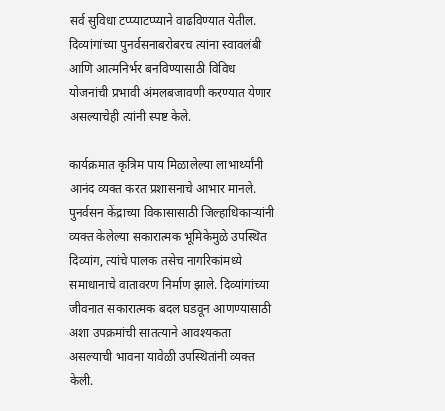सर्व सुविधा टप्प्याटप्प्याने वाढविण्यात येतील. दिव्यांगांच्या पुनर्वसनाबरोबरच त्यांना स्वावलंबी आणि आत्मनिर्भर बनविण्यासाठी विविध योजनांची प्रभावी अंमलबजावणी करण्यात येणार असल्याचेही त्यांनी स्पष्ट केले.

कार्यक्रमात कृत्रिम पाय मिळालेल्या लाभार्थ्यांनी आनंद व्यक्त करत प्रशासनाचे आभार मानले. पुनर्वसन केंद्राच्या विकासासाठी जिल्हाधिकाऱ्यांनी व्यक्त केलेल्या सकारात्मक भूमिकेमुळे उपस्थित दिव्यांग, त्यांचे पालक तसेच नागरिकांमध्ये समाधानाचे वातावरण निर्माण झाले. दिव्यांगांच्या जीवनात सकारात्मक बदल घडवून आणण्यासाठी अशा उपक्रमांची सातत्याने आवश्यकता असल्याची भावना यावेळी उपस्थितांनी व्यक्त केली.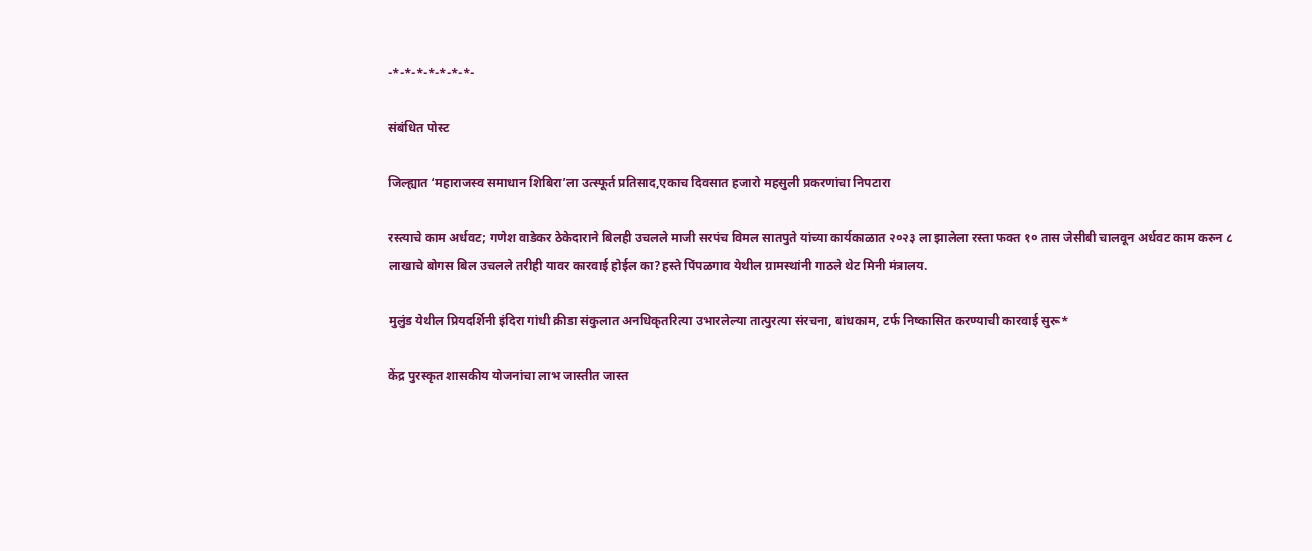-*-*-*-*-*-*-*-

संबंधित पोस्ट

जिल्ह्यात ‘महाराजस्व समाधान शिबिरा’ला उत्स्फूर्त प्रतिसाद,एकाच दिवसात हजारो महसुली प्रकरणांचा निपटारा

रस्त्याचे काम अर्धवट; गणेश वाडेकर ठेकेदाराने बिलही उचलले माजी सरपंच विमल सातपुते यांच्या कार्यकाळात २०२३ ला झालेला रस्ता फक्त १० तास जेसीबी चालवून अर्धवट काम करुन ८ लाखाचे बोगस बिल उचलले तरीही यावर कारवाई होईल का?हस्ते पिंपळगाव येथील ग्रामस्थांनी गाठले थेट मिनी मंत्रालय.

मुलुंड येथील प्रियदर्शिनी इंदिरा गांधी क्रीडा संकुलात अनधिकृतरित्या उभारलेल्या तात्पुरत्या संरचना, बांधकाम, टर्फ निष्कासित करण्याची कारवाई सुरू*

केंद्र पुरस्कृत शासकीय योजनांचा लाभ जास्तीत जास्त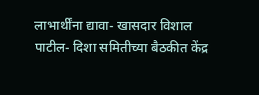लाभार्थींना द्यावा- खासदार विशाल पाटील- दिशा समितीच्या बैठकीत केंद्र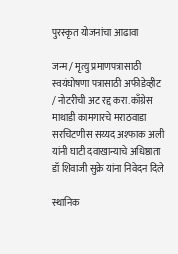पुरस्कृत योजनांचा आढावा

जन्म / मृत्यु प्रमाणपत्रासाठी स्वयंघोषणा पत्रासाठी अफीडेव्हीट / नोटरीची अट रद्द करा.काँग्रेस माथाडी कामगारचे मराठवाडा सरचिटणीस सय्यद अश्फाक अली यांनी घाटी दवाखान्याचे अधिष्ठाता डॉ शिवाजी सुक्रे यांना निवेदन दिले

स्थानिक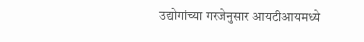उद्योगांच्या गरजेनुसार आयटीआयमध्ये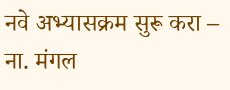नवे अभ्यासक्रम सुरू करा – ना. मंगल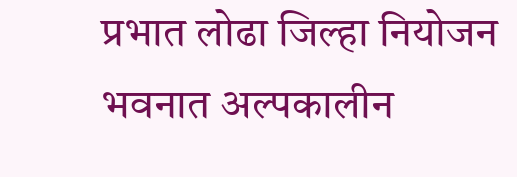प्रभात लोढा जिल्हा नियोजन भवनात अल्पकालीन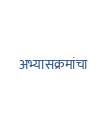अभ्यासक्रमांचा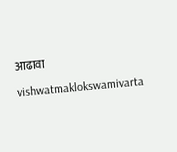आढावा

vishwatmaklokswamivarta